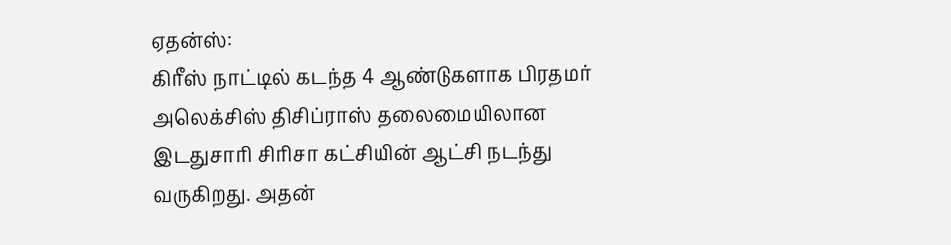ஏதன்ஸ்:
கிரீஸ் நாட்டில் கடந்த 4 ஆண்டுகளாக பிரதமர் அலெக்சிஸ் திசிப்ராஸ் தலைமையிலான இடதுசாரி சிரிசா கட்சியின் ஆட்சி நடந்து வருகிறது. அதன்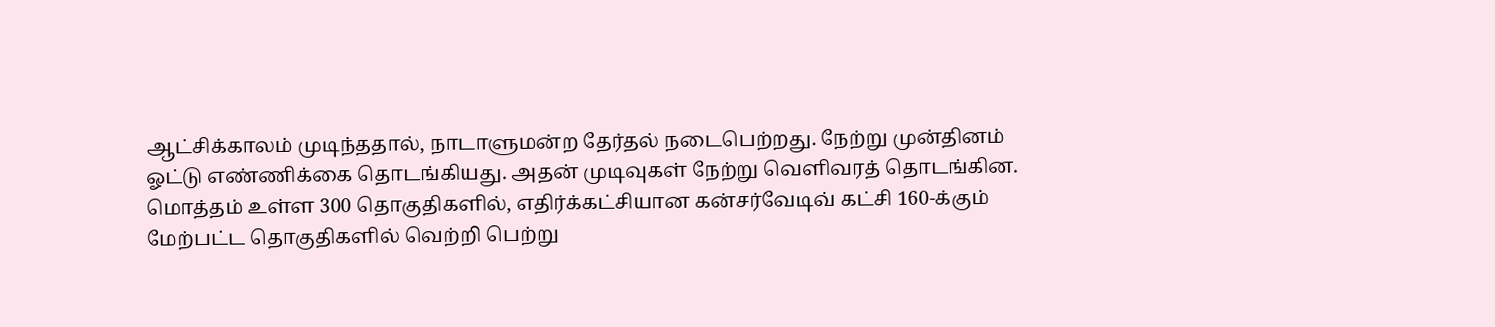ஆட்சிக்காலம் முடிந்ததால், நாடாளுமன்ற தேர்தல் நடைபெற்றது. நேற்று முன்தினம் ஓட்டு எண்ணிக்கை தொடங்கியது. அதன் முடிவுகள் நேற்று வெளிவரத் தொடங்கின.
மொத்தம் உள்ள 300 தொகுதிகளில், எதிர்க்கட்சியான கன்சர்வேடிவ் கட்சி 160-க்கும் மேற்பட்ட தொகுதிகளில் வெற்றி பெற்று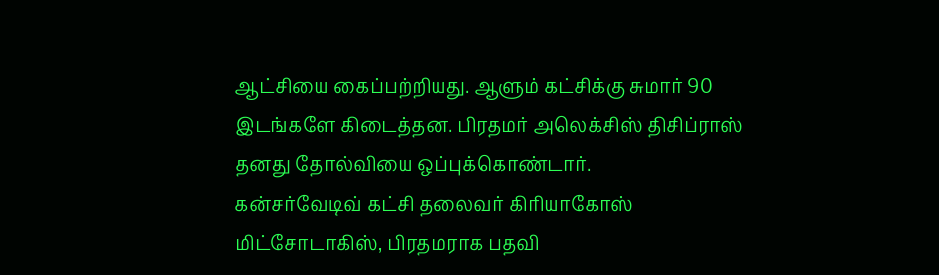ஆட்சியை கைப்பற்றியது. ஆளும் கட்சிக்கு சுமார் 90 இடங்களே கிடைத்தன. பிரதமர் அலெக்சிஸ் திசிப்ராஸ் தனது தோல்வியை ஒப்புக்கொண்டார்.
கன்சர்வேடிவ் கட்சி தலைவர் கிரியாகோஸ் மிட்சோடாகிஸ், பிரதமராக பதவி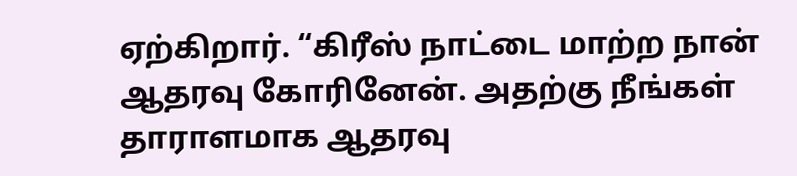ஏற்கிறார். “கிரீஸ் நாட்டை மாற்ற நான் ஆதரவு கோரினேன். அதற்கு நீங்கள் தாராளமாக ஆதரவு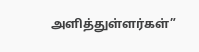அளித்துள்ளர்கள்”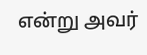என்று அவர்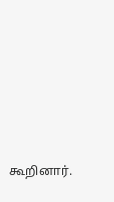கூறினார்.